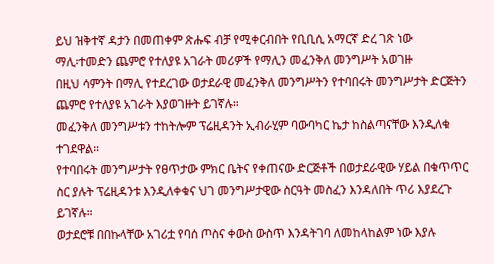ይህ ዝቅተኛ ዳታን በመጠቀም ጽሑፍ ብቻ የሚቀርብበት የቢቢሲ አማርኛ ድረ ገጽ ነው
ማሊ፡ተመድን ጨምሮ የተለያዩ አገራት መሪዎች የማሊን መፈንቅለ መንግሥት አወገዙ
በዚህ ሳምንት በማሊ የተደረገው ወታደራዊ መፈንቅለ መንግሥትን የተባበሩት መንግሥታት ድርጅትን ጨምሮ የተለያዩ አገራት እያወገዙት ይገኛሉ።
መፈንቅለ መንግሥቱን ተከትሎም ፕሬዚዳንት ኢብራሂም ባውባካር ኬታ ከስልጣናቸው እንዲለቁ ተገደዋል።
የተባበሩት መንግሥታት የፀጥታው ምክር ቤትና የቀጠናው ድርጅቶች በወታደራዊው ሃይል በቁጥጥር ስር ያሉት ፕሬዚዳንቱ እንዲለቀቁና ህገ መንግሥታዊው ስርዓት መስፈን እንዳለበት ጥሪ እያደረጉ ይገኛሉ።
ወታደሮቹ በበኩላቸው አገሪቷ የባሰ ጦስና ቀውስ ውስጥ እንዳትገባ ለመከላከልም ነው እያሉ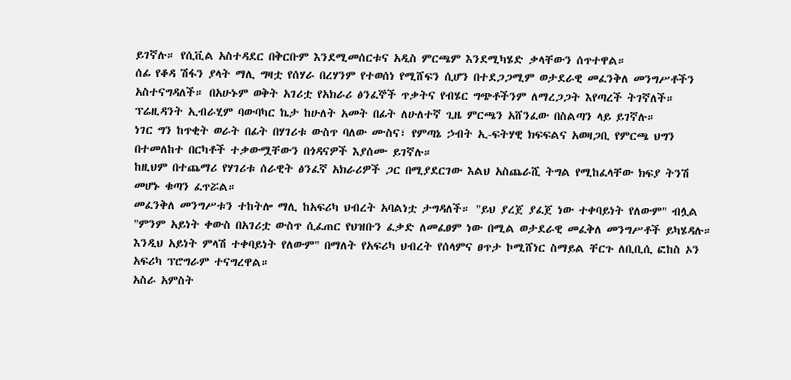ይገኛሉ። የሲቪል አስተዳደር በቅርቡም እንደሚመሰርቱና አዲስ ምርጫም እንደሚካሄድ ቃላቸውን ሰጥተዋል።
ሰፊ የቆዳ ሽፋን ያላት ማሊ ግዛቷ የሰሃራ በረሃንም የተወሰነ የሚሸፍን ሲሆን በተደጋጋሚም ወታደራዊ መፈንቅለ መንግሥቶችን አስተናግዳለች። በአሁኑም ወቅት አገሪቷ የአክራሪ ፅንፈኞች ጥቃትና የብሄር ግጭቶችንም ለማረጋጋት እየጣረች ትገኛለች።
ፕሬዚዳንት ኢብራሂም ባውባካር ኬታ ከሁለት አመት በፊት ለሁለተኛ ጊዜ ምርጫን አሸንፈው በስልጣን ላይ ይገኛሉ።
ነገር ግን ከጥቂት ወራት በፊት በሃገሪቱ ውስጥ ባለው ሙስና፣ የምጣኔ ኃብት ኢ-ፍትሃዊ ክፍፍልና አወዛጋቢ የምርጫ ህግን በተመለከተ በርካቶች ተቃውሟቸውን በጎዳናዎች እያሰሙ ይገኛሉ።
ከዚህም በተጨማሪ የሃገሪቱ ሰራዊት ፅንፈኛ አክራሪዎች ጋር በሚያደርገው እልህ አስጨራሺ ትግል የሚከፈላቸው ክፍያ ትንሽ መሆኑ ቁጣን ፈጥሯል።
መፈንቅለ መንግሥቱን ተከትሎ ማሊ ከአፍሪካ ህብረት አባልነቷ ታግዳለች። "ይህ ያረጀ ያፈጀ ነው ተቀባይነት የለውም" ብሏል
"ምንም አይነት ቀውስ በአገሪቷ ውስጥ ሲፈጠር የህዝቡን ፈቃድ ለመፈፀም ነው በሚል ወታደራዊ መፈቅለ መንግሥቶች ይካሄዳሉ። እንዲህ አይነት ምላሽ ተቀባይነት የለውም" በማለት የአፍሪካ ህብረት የሰላምና ፀጥታ ኮሚሸነር ስማይል ቸርጉ ለቢቢሲ ፎከስ ኦን አፍሪካ ፕሮግራም ተናግረዋል።
አስራ አምስት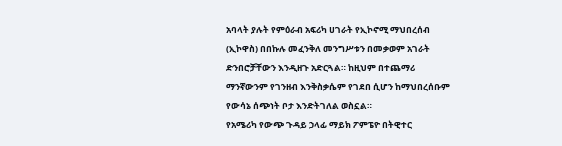አባላት ያሉት የምዕራብ አፍሪካ ሀገራት የኢኮኖሚ ማህበረሰብ (ኢኮዋስ) በበኩሉ መፈንቅለ መንግሥቱን በመቃወም አገራት ድንበሮቻቸውን እንዲዘጉ አድርጓል። ከዚህም በተጨማሪ ማንኛውንም የገንዘብ እንቅስቃሴም የገደበ ሲሆን ከማህበረሰቡም የውሳኔ ሰጭነት ቦታ እንድትገለል ወስኗል።
የአሜሪካ የውጭ ጉዳይ ኃላፊ ማይክ ፖምፔዮ በትዊተር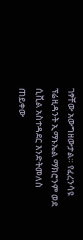ገፃቸው አውግዘውታል። የፈረንሳዩ ፕሬዚዳንት ኢማኑኤል ማክሮንም ወደ ሲቪል አስተዳደር እንድትመለስ ጠይቀው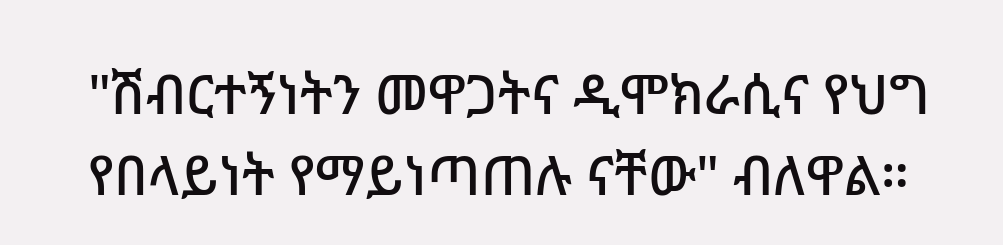"ሽብርተኝነትን መዋጋትና ዲሞክራሲና የህግ የበላይነት የማይነጣጠሉ ናቸው" ብለዋል።